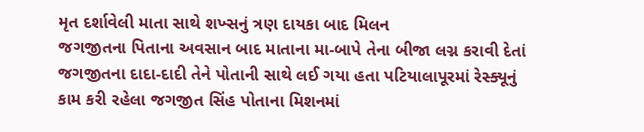મૃત દર્શાવેલી માતા સાથે શખ્સનું ત્રણ દાયકા બાદ મિલન
જગજીતના પિતાના અવસાન બાદ માતાના મા-બાપે તેના બીજા લગ્ન કરાવી દેતાં જગજીતના દાદા-દાદી તેને પોતાની સાથે લઈ ગયા હતા પટિયાલાપૂરમાં રેસ્ક્યૂનું કામ કરી રહેલા જગજીત સિંહ પોતાના મિશનમાં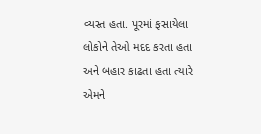વ્યસ્ત હતા. પૂરમાં ફસાયેલા લોકોને તેઓ મદદ કરતા હતા અને બહાર કાઢતા હતા ત્યારે એમને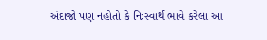અંદાજો પણ નહોતો કે નિઃસ્વાર્થ ભાવે કરેલા આ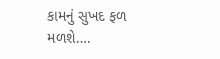કામનું સુખદ ફળ મળશે….